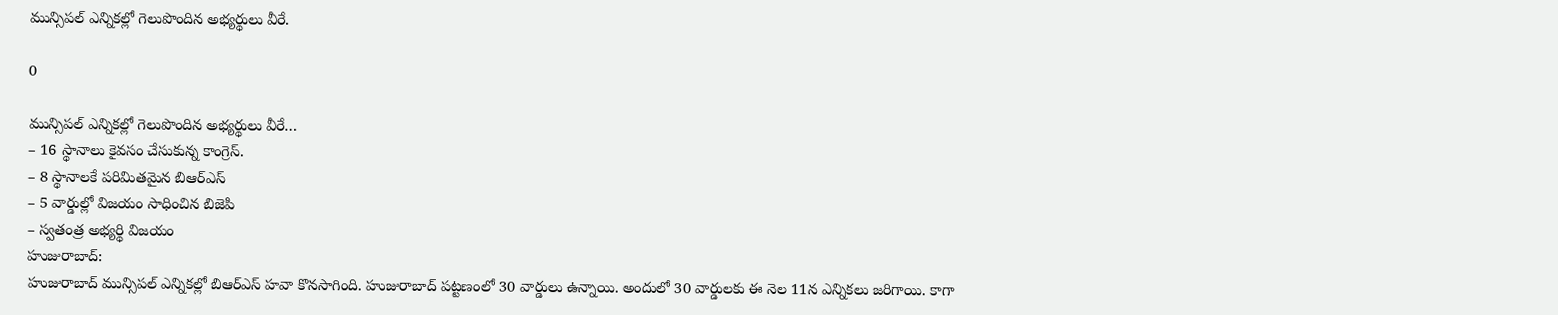మున్సిపల్ ఎన్నికల్లో గెలుపొందిన అభ్యర్థులు వీరే.

0

మున్సిపల్ ఎన్నికల్లో గెలుపొందిన అభ్యర్థులు వీరే…
– 16 స్థానాలు కైవసం చేసుకున్న కాంగ్రెస్.
– 8 స్థానాలకే పరిమితమైన బిఆర్ఎస్
– 5 వార్డుల్లో విజయం సాధించిన బిజెపి
– స్వతంత్ర అభ్యర్థి విజయం
హుజురాబాద్:
హుజురాబాద్ మున్సిపల్ ఎన్నికల్లో బిఆర్ఎస్ హవా కొనసాగింది. హుజురాబాద్ పట్టణంలో 30 వార్డులు ఉన్నాయి. అందులో 30 వార్డులకు ఈ నెల 11న ఎన్నికలు జరిగాయి. కాగా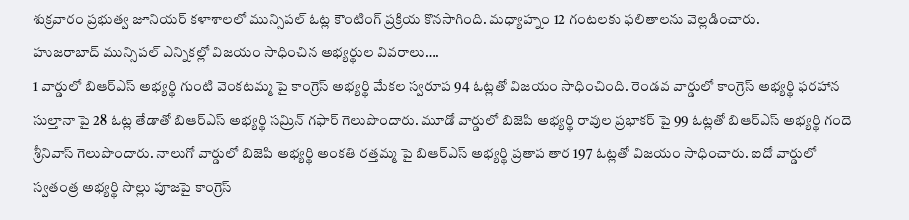శుక్రవారం ప్రభుత్వ జూనియర్ కళాశాలలో మున్సిపల్ ఓట్ల కౌంటింగ్ ప్రక్రియ కొనసాగింది. మధ్యాహ్నం 12 గంటలకు ఫలితాలను వెల్లడించారు.
హుజరాబాద్ మున్సిపల్ ఎన్నికల్లో విజయం సాధించిన అభ్యర్థుల వివరాలు….
1 వార్డులో బిఆర్ఎస్ అభ్యర్థి గుంటి వెంకటమ్మ పై కాంగ్రెస్ అభ్యర్థి మేకల స్వరూప 94 ఓట్లతో విజయం సాధించింది. రెండవ వార్డులో కాంగ్రెస్ అభ్యర్థి ఫరహాన సుల్తానా పై 28 ఓట్ల తేడాతో బిఆర్ఎస్ అభ్యర్థి సమ్రిన్ గఫార్ గెలుపొందారు. మూడో వార్డులో బిజెపి అభ్యర్థి రావుల ప్రభాకర్ పై 99 ఓట్లతో బిఆర్ఎస్ అభ్యర్థి గందె శ్రీనివాస్ గెలుపొందారు. నాలుగో వార్డులో బిజెపి అభ్యర్థి అంకతి రత్తమ్మ పై బిఆర్ఎస్ అభ్యర్థి ప్రతాప తార 197 ఓట్లతో విజయం సాధించారు. ఐదో వార్డులో స్వతంత్ర అభ్యర్థి సొల్లు పూజపై కాంగ్రెస్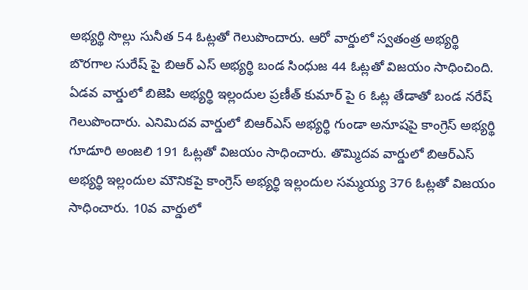అభ్యర్థి సొల్లు సునీత 54 ఓట్లతో గెలుపొందారు. ఆరో వార్డులో స్వతంత్ర అభ్యర్థి బొరగాల సురేష్ పై బిఆర్ ఎస్ అభ్యర్థి బండ సింధుజ 44 ఓట్లతో విజయం సాధించింది. ఏడవ వార్డులో బిజెపి అభ్యర్థి ఇల్లందుల ప్రణీత్ కుమార్ పై 6 ఓట్ల తేడాతో బండ నరేష్ గెలుపొందారు. ఎనిమిదవ వార్డులో బిఆర్ఎస్ అభ్యర్థి గుండా అనూషపై కాంగ్రెస్ అభ్యర్థి గూడూరి అంజలి 191 ఓట్లతో విజయం సాధించారు. తొమ్మిదవ వార్డులో బిఆర్ఎస్ అభ్యర్థి ఇల్లందుల మౌనికపై కాంగ్రెస్ అభ్యర్థి ఇల్లందుల సమ్మయ్య 376 ఓట్లతో విజయం సాధించారు. 10వ వార్డులో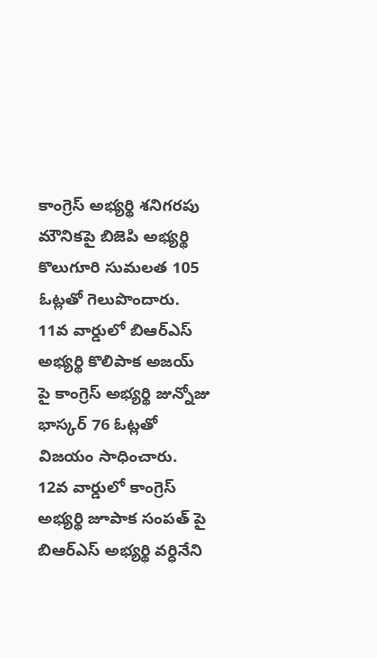కాంగ్రెస్ అభ్యర్థి శనిగరపు మౌనికపై బిజెపి అభ్యర్థి కొలుగూరి సుమలత 105 ఓట్లతో గెలుపొందారు. 11వ వార్డులో బిఆర్ఎస్ అభ్యర్థి కొలిపాక అజయ్ పై కాంగ్రెస్ అభ్యర్థి జున్నోజు భాస్కర్ 76 ఓట్లతో విజయం సాధించారు. 12వ వార్డులో కాంగ్రెస్ అభ్యర్థి జూపాక సంపత్ పై బిఆర్ఎస్ అభ్యర్థి వర్ధినేని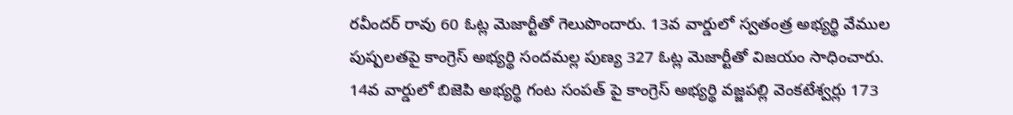రవీందర్ రావు 60 ఓట్ల మెజార్టీతో గెలుపొందారు. 13వ వార్డులో స్వతంత్ర అభ్యర్థి వేముల పుష్పలతపై కాంగ్రెస్ అభ్యర్థి సందమల్ల పుణ్య 327 ఓట్ల మెజార్టీతో విజయం సాధించారు. 14వ వార్డులో బిజెపి అభ్యర్థి గంట సంపత్ పై కాంగ్రెస్ అభ్యర్థి వజ్జపల్లి వెంకటేశ్వర్లు 173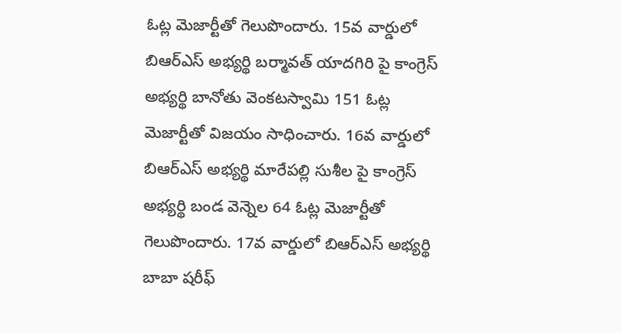ఓట్ల మెజార్టీతో గెలుపొందారు. 15వ వార్డులో బిఆర్ఎస్ అభ్యర్థి బర్మావత్ యాదగిరి పై కాంగ్రెస్ అభ్యర్థి బానోతు వెంకటస్వామి 151 ఓట్ల మెజార్టీతో విజయం సాధించారు. 16వ వార్డులో బిఆర్ఎస్ అభ్యర్థి మారేపల్లి సుశీల పై కాంగ్రెస్ అభ్యర్థి బండ వెన్నెల 64 ఓట్ల మెజార్టీతో గెలుపొందారు. 17వ వార్డులో బిఆర్ఎస్ అభ్యర్థి బాబా షరీఫ్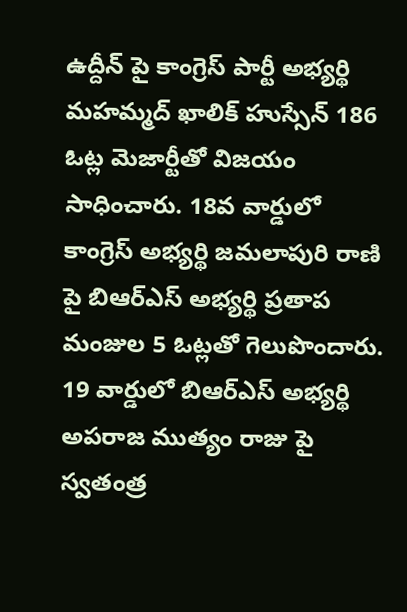ఉద్దీన్ పై కాంగ్రెస్ పార్టీ అభ్యర్థి మహమ్మద్ ఖాలిక్ హుస్సేన్ 186 ఓట్ల మెజార్టీతో విజయం సాధించారు. 18వ వార్డులో కాంగ్రెస్ అభ్యర్థి జమలాపురి రాణి పై బిఆర్ఎస్ అభ్యర్థి ప్రతాప మంజుల 5 ఓట్లతో గెలుపొందారు. 19 వార్డులో బిఆర్ఎస్ అభ్యర్థి అపరాజ ముత్యం రాజు పై స్వతంత్ర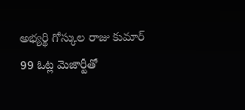అభ్యర్థి గోస్కుల రాజు కుమార్ 99 ఓట్ల మెజార్టీతో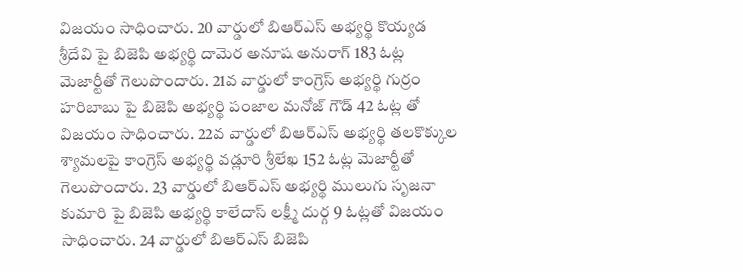విజయం సాధించారు. 20 వార్డులో బిఆర్ఎస్ అభ్యర్థి కొయ్యడ శ్రీదేవి పై బిజెపి అభ్యర్థి దామెర అనూష అనురాగ్ 183 ఓట్ల మెజార్టీతో గెలుపొందారు. 21వ వార్డులో కాంగ్రెస్ అభ్యర్థి గుర్రం హరిబాబు పై బిజెపి అభ్యర్థి పంజాల మనోజ్ గౌడ్ 42 ఓట్ల తో విజయం సాధించారు. 22వ వార్డులో బిఆర్ఎస్ అభ్యర్థి తలకొక్కుల శ్యామలపై కాంగ్రెస్ అభ్యర్థి వడ్లూరి శ్రీలేఖ 152 ఓట్ల మెజార్టీతో గెలుపొందారు. 23 వార్డులో బిఆర్ఎస్ అభ్యర్థి ములుగు సృజనా కుమారి పై బిజెపి అభ్యర్థి కాలేదాస్ లక్ష్మీ దుర్గ 9 ఓట్లతో విజయం సాధించారు. 24 వార్డులో బిఆర్ఎస్ బిజెపి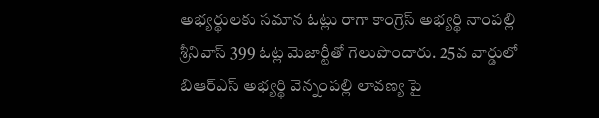అభ్యర్థులకు సమాన ఓట్లు రాగా కాంగ్రెస్ అభ్యర్థి నాంపల్లి శ్రీనివాస్ 399 ఓట్ల మెజార్టీతో గెలుపొందారు. 25వ వార్డులో బిఆర్ఎస్ అభ్యర్థి వెన్నంపల్లి లావణ్య పై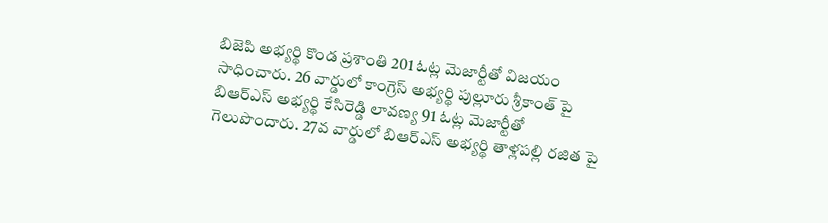బిజెపి అభ్యర్థి కొండ ప్రశాంతి 201 ఓట్ల మెజార్టీతో విజయం సాధించారు. 26 వార్డులో కాంగ్రెస్ అభ్యర్థి పుల్లూరు శ్రీకాంత్ పై బిఆర్ఎస్ అభ్యర్థి కేసిరెడ్డి లావణ్య 91 ఓట్ల మెజార్టీతో గెలుపొందారు. 27వ వార్డులో బిఆర్ఎస్ అభ్యర్థి తాళ్లపల్లి రజిత పై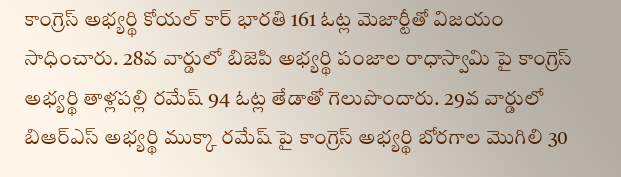కాంగ్రెస్ అభ్యర్థి కోయల్ కార్ భారతి 161 ఓట్ల మెజార్టీతో విజయం సాధించారు. 28వ వార్డులో బిజెపి అభ్యర్థి పంజాల రాధాస్వామి పై కాంగ్రెస్ అభ్యర్థి తాళ్లపల్లి రమేష్ 94 ఓట్ల తేడాతో గెలుపొందారు. 29వ వార్డులో బిఆర్ఎస్ అభ్యర్థి ముక్కా రమేష్ పై కాంగ్రెస్ అభ్యర్థి బోరగాల మొగిలి 30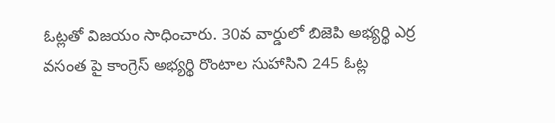ఓట్లతో విజయం సాధించారు. 30వ వార్డులో బిజెపి అభ్యర్థి ఎర్ర వసంత పై కాంగ్రెస్ అభ్యర్థి రొంటాల సుహాసిని 245 ఓట్ల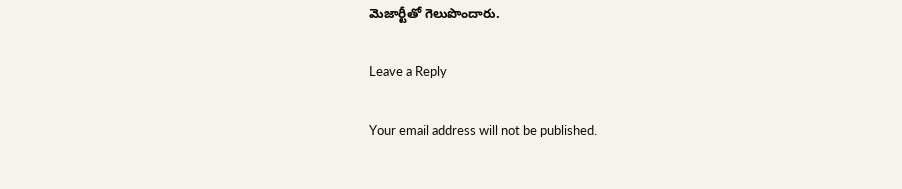మెజార్టీతో గెలుపొందారు.

Leave a Reply

Your email address will not be published.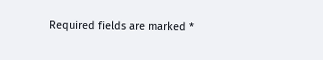Required fields are marked *